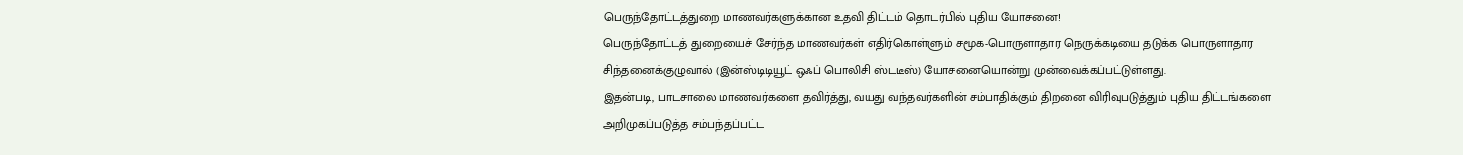பெருந்தோட்டத்துறை மாணவர்களுக்கான உதவி திட்டம் தொடர்பில் புதிய யோசனை!
பெருந்தோட்டத் துறையைச் சேர்ந்த மாணவர்கள் எதிர்கொள்ளும் சமூக-பொருளாதார நெருக்கடியை தடுக்க பொருளாதார சிந்தனைக்குழுவால் (இன்ஸ்டிடியூட் ஒஃப் பொலிசி ஸ்டடீஸ்) யோசனையொன்று முன்வைக்கப்பட்டுள்ளது.
இதன்படி, பாடசாலை மாணவர்களை தவிர்த்து, வயது வந்தவர்களின் சம்பாதிக்கும் திறனை விரிவுபடுத்தும் புதிய திட்டங்களை அறிமுகப்படுத்த சம்பந்தப்பட்ட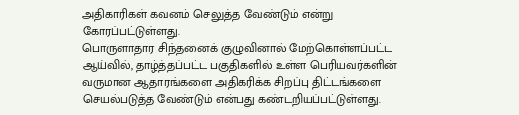அதிகாரிகள் கவனம் செலுத்த வேண்டும் என்று கோரப்பட்டுள்ளது.
பொருளாதார சிந்தனைக் குழுவினால் மேற்கொள்ளப்பட்ட ஆய்வில், தாழ்த்தப்பட்ட பகுதிகளில் உள்ள பெரியவர்களின் வருமான ஆதாரங்களை அதிகரிக்க சிறப்பு திட்டங்களை செயல்படுத்த வேண்டும் என்பது கண்டறியப்பட்டுள்ளது.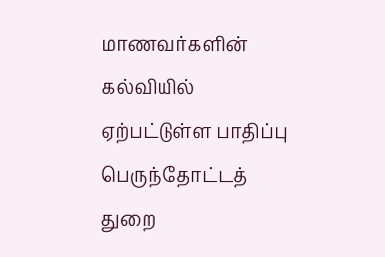மாணவர்களின் கல்வியில் ஏற்பட்டுள்ள பாதிப்பு
பெருந்தோட்டத் துறை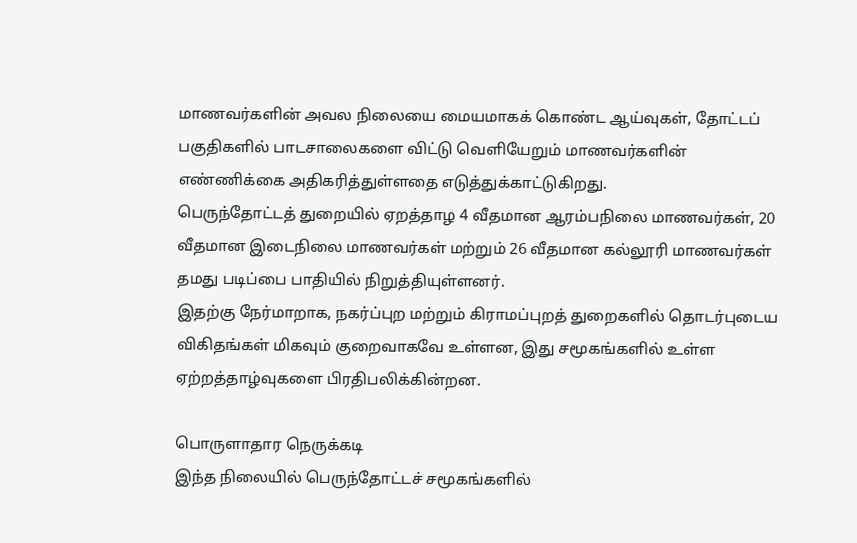மாணவர்களின் அவல நிலையை மையமாகக் கொண்ட ஆய்வுகள், தோட்டப் பகுதிகளில் பாடசாலைகளை விட்டு வெளியேறும் மாணவர்களின் எண்ணிக்கை அதிகரித்துள்ளதை எடுத்துக்காட்டுகிறது.
பெருந்தோட்டத் துறையில் ஏறத்தாழ 4 வீதமான ஆரம்பநிலை மாணவர்கள், 20 வீதமான இடைநிலை மாணவர்கள் மற்றும் 26 வீதமான கல்லூரி மாணவர்கள் தமது படிப்பை பாதியில் நிறுத்தியுள்ளனர்.
இதற்கு நேர்மாறாக, நகர்ப்புற மற்றும் கிராமப்புறத் துறைகளில் தொடர்புடைய விகிதங்கள் மிகவும் குறைவாகவே உள்ளன, இது சமூகங்களில் உள்ள ஏற்றத்தாழ்வுகளை பிரதிபலிக்கின்றன.

பொருளாதார நெருக்கடி
இந்த நிலையில் பெருந்தோட்டச் சமூகங்களில்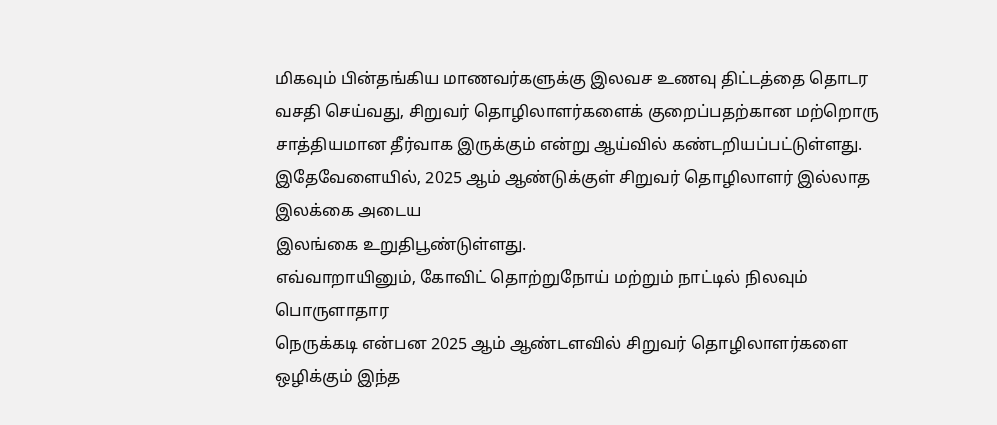மிகவும் பின்தங்கிய மாணவர்களுக்கு இலவச உணவு திட்டத்தை தொடர வசதி செய்வது, சிறுவர் தொழிலாளர்களைக் குறைப்பதற்கான மற்றொரு சாத்தியமான தீர்வாக இருக்கும் என்று ஆய்வில் கண்டறியப்பட்டுள்ளது.
இதேவேளையில், 2025 ஆம் ஆண்டுக்குள் சிறுவர் தொழிலாளர் இல்லாத இலக்கை அடைய
இலங்கை உறுதிபூண்டுள்ளது.
எவ்வாறாயினும், கோவிட் தொற்றுநோய் மற்றும் நாட்டில் நிலவும் பொருளாதார
நெருக்கடி என்பன 2025 ஆம் ஆண்டளவில் சிறுவர் தொழிலாளர்களை ஒழிக்கும் இந்த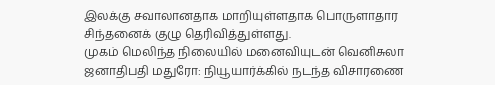இலக்கு சவாலானதாக மாறியுள்ளதாக பொருளாதார சிந்தனைக் குழு தெரிவித்துள்ளது.
முகம் மெலிந்த நிலையில் மனைவியுடன் வெனிசுலா ஜனாதிபதி மதுரோ: நியூயார்க்கில் நடந்த விசாரணை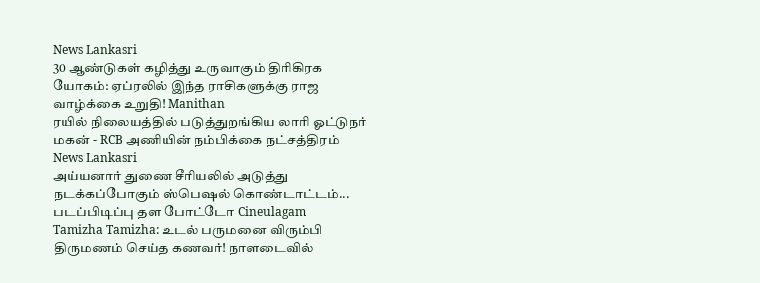News Lankasri
30 ஆண்டுகள் கழித்து உருவாகும் திரிகிரக யோகம்: ஏப்ரலில் இந்த ராசிகளுக்கு ராஜ வாழ்க்கை உறுதி! Manithan
ரயில் நிலையத்தில் படுத்துறங்கிய லாரி ஓட்டுநர் மகன் - RCB அணியின் நம்பிக்கை நட்சத்திரம் News Lankasri
அய்யனார் துணை சீரியலில் அடுத்து நடக்கப்போகும் ஸ்பெஷல் கொண்டாட்டம்... படப்பிடிப்பு தள போட்டோ Cineulagam
Tamizha Tamizha: உடல் பருமனை விரும்பி திருமணம் செய்த கணவர்! நாளடைவில்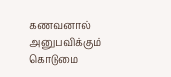கணவனால் அனுபவிக்கும் கொடுமை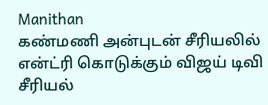Manithan
கண்மணி அன்புடன் சீரியலில் என்ட்ரி கொடுக்கும் விஜய் டிவி சீரியல்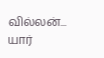வில்லன்... யார்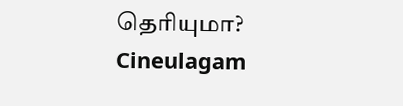தெரியுமா? Cineulagam